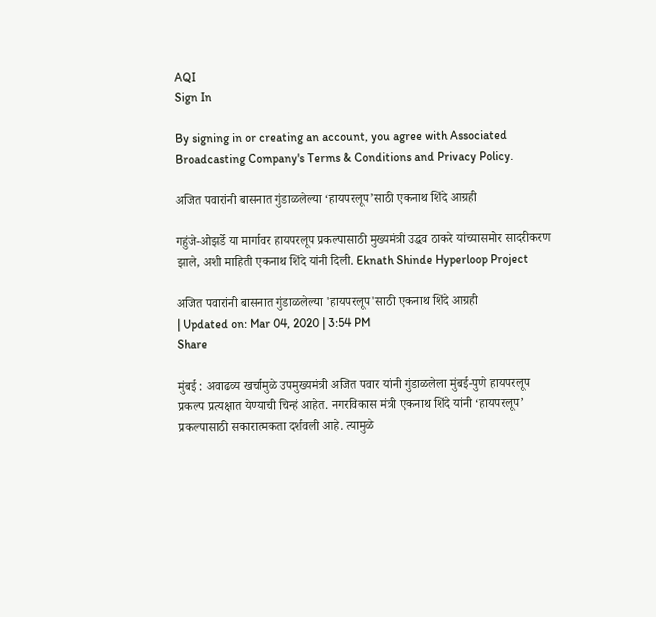AQI
Sign In

By signing in or creating an account, you agree with Associated Broadcasting Company's Terms & Conditions and Privacy Policy.

अजित पवारांनी बासनात गुंडाळलेल्या ‘हायपरलूप’साठी एकनाथ शिंदे आग्रही

गहुंजे-ओझर्डे या मार्गावर हायपरलूप प्रकल्पासाठी मुख्यमंत्री उद्धव ठाकरे यांच्यासमोर सादरीकरण झाले, अशी माहिती एकनाथ शिंदे यांनी दिली. Eknath Shinde Hyperloop Project

अजित पवारांनी बासनात गुंडाळलेल्या 'हायपरलूप'साठी एकनाथ शिंदे आग्रही
| Updated on: Mar 04, 2020 | 3:54 PM
Share

मुंबई : अवाढव्य खर्चामुळे उपमुख्यमंत्री अजित पवार यांनी गुंडाळलेला मुंबई-पुणे हायपरलूप प्रकल्प प्रत्यक्षात येण्याची चिन्हं आहेत. नगरविकास मंत्री एकनाथ शिंदे यांनी ‘हायपरलूप’ प्रकल्पासाठी सकारात्मकता दर्शवली आहे. त्यामुळे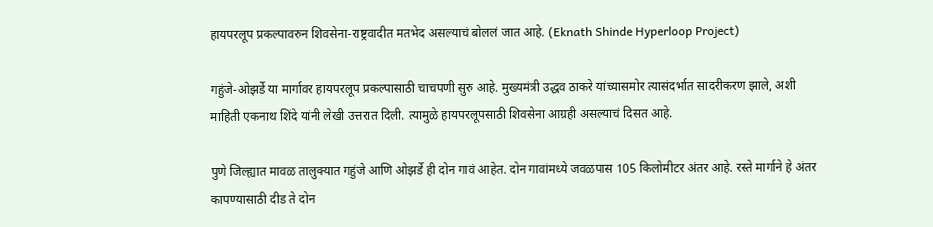हायपरलूप प्रकल्पावरुन शिवसेना-राष्ट्रवादीत मतभेद असल्याचं बोललं जात आहे. (Eknath Shinde Hyperloop Project)

गहुंजे-ओझर्डे या मार्गावर हायपरलूप प्रकल्पासाठी चाचपणी सुरु आहे. मुख्यमंत्री उद्धव ठाकरे यांच्यासमोर त्यासंदर्भात सादरीकरण झाले, अशी माहिती एकनाथ शिंदे यांनी लेखी उत्तरात दिली. त्यामुळे हायपरलूपसाठी शिवसेना आग्रही असल्याचं दिसत आहे.

पुणे जिल्ह्यात मावळ तालुक्यात गहुंजे आणि ओझर्डे ही दोन गावं आहेत. दोन गावांमध्ये जवळपास 105 किलोमीटर अंतर आहे. रस्ते मार्गाने हे अंतर कापण्यासाठी दीड ते दोन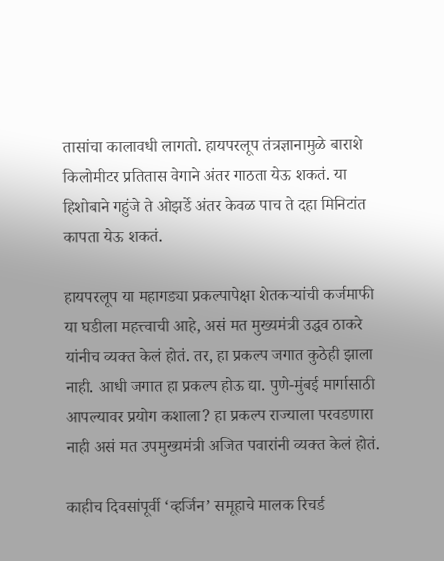तासांचा कालावधी लागतो. हायपरलूप तंत्रज्ञानामुळे बाराशे किलोमीटर प्रतितास वेगाने अंतर गाठता येऊ शकतं. या हिशोबाने गहुंजे ते ओझर्डे अंतर केवळ पाच ते दहा मिनिटांत कापता येऊ शकतं.

हायपरलूप या महागड्या प्रकल्पापेक्षा शेतकऱ्यांची कर्जमाफी या घडीला महत्त्वाची आहे, असं मत मुख्यमंत्री उद्धव ठाकरे यांनीच व्यक्त केलं होतं. तर, हा प्रकल्प जगात कुठेही झाला नाही. आधी जगात हा प्रकल्प होऊ द्या. पुणे-मुंबई मार्गासाठी आपल्यावर प्रयोग कशाला? हा प्रकल्प राज्याला परवडणारा नाही असं मत उपमुख्यमंत्री अजित पवारांनी व्यक्त केलं होतं.

काहीच दिवसांपूर्वी ‘व्हर्जिन’ समूहाचे मालक रिचर्ड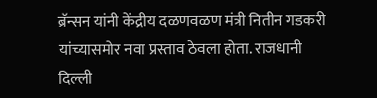ब्रॅन्सन यांनी केंद्रीय दळणवळण मंत्री नितीन गडकरी यांच्यासमोर नवा प्रस्ताव ठेवला होता. राजधानी दिल्ली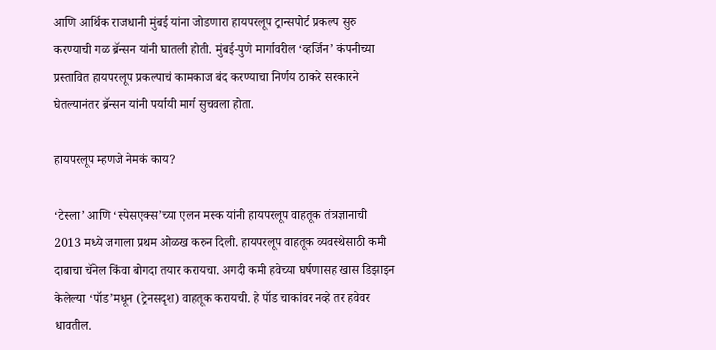आणि आर्थिक राजधानी मुंबई यांना जोडणारा हायपरलूप ट्रान्सपोर्ट प्रकल्प सुरु करण्याची गळ ब्रॅन्सन यांनी घातली होती. मुंबई-पुणे मार्गावरील ‘व्हर्जिन’ कंपनीच्या प्रस्तावित हायपरलूप प्रकल्पाचं कामकाज बंद करण्याचा निर्णय ठाकरे सरकारने घेतल्यानंतर ब्रॅन्सन यांनी पर्यायी मार्ग सुचवला होता.

हायपरलूप म्हणजे नेमकं काय?

‘टेस्ला’ आणि ‘स्पेसएक्स’च्या एलन मस्क यांनी हायपरलूप वाहतूक तंत्रज्ञानाची 2013 मध्ये जगाला प्रथम ओळख करुन दिली. हायपरलूप वाहतूक व्यवस्थेसाठी कमी दाबाचा चॅनेल किंवा बोगदा तयार करायचा. अगदी कमी हवेच्या घर्षणासह खास डिझाइन केलेल्या ‘पॉड’मधून (ट्रेनसदृश) वाहतूक करायची. हे पॉड चाकांवर नव्हे तर हवेवर धावतील.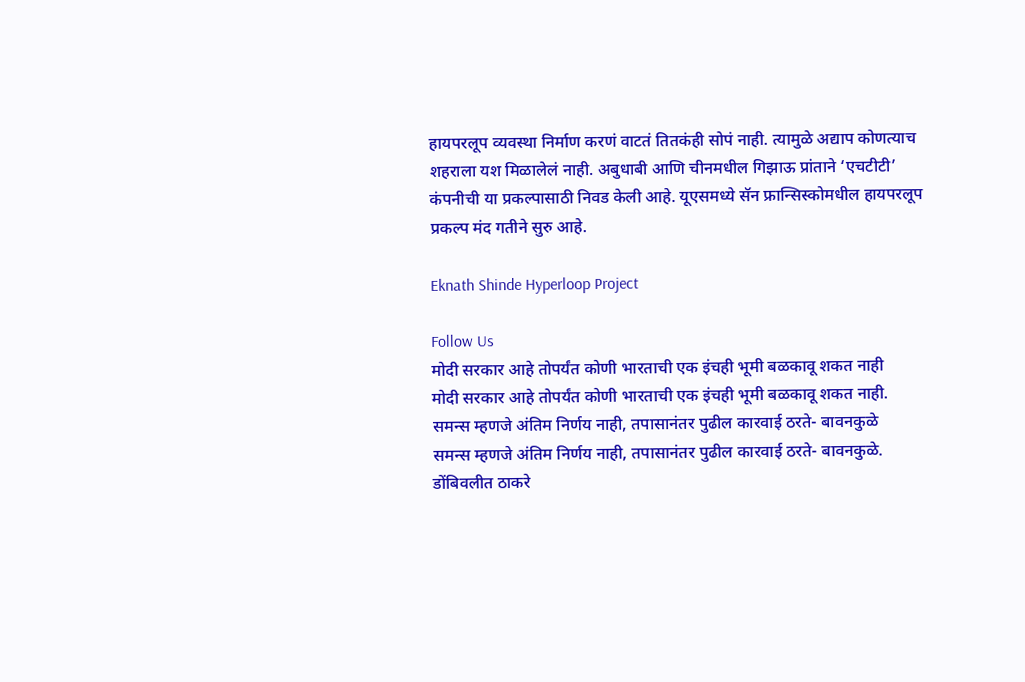हायपरलूप व्यवस्था निर्माण करणं वाटतं तितकंही सोपं नाही. त्यामुळे अद्याप कोणत्याच शहराला यश मिळालेलं नाही. अबुधाबी आणि चीनमधील गिझाऊ प्रांताने ‘एचटीटी’ कंपनीची या प्रकल्पासाठी निवड केली आहे. यूएसमध्ये सॅन फ्रान्सिस्कोमधील हायपरलूप प्रकल्प मंद गतीने सुरु आहे.

Eknath Shinde Hyperloop Project

Follow Us
मोदी सरकार आहे तोपर्यंत कोणी भारताची एक इंचही भूमी बळकावू शकत नाही
मोदी सरकार आहे तोपर्यंत कोणी भारताची एक इंचही भूमी बळकावू शकत नाही.
समन्स म्हणजे अंतिम निर्णय नाही, तपासानंतर पुढील कारवाई ठरते- बावनकुळे
समन्स म्हणजे अंतिम निर्णय नाही, तपासानंतर पुढील कारवाई ठरते- बावनकुळे.
डोंबिवलीत ठाकरे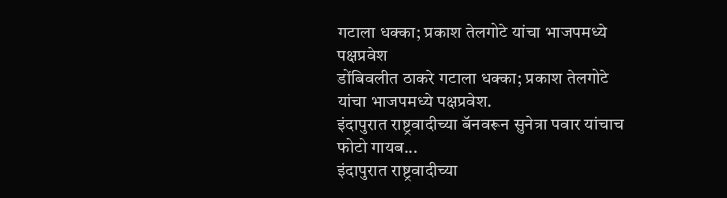गटाला धक्का; प्रकाश तेलगोटे यांचा भाजपमध्ये पक्षप्रवेश
डोंबिवलीत ठाकरे गटाला धक्का; प्रकाश तेलगोटे यांचा भाजपमध्ये पक्षप्रवेश.
इंदापुरात राष्ट्रवादीच्या बॅनवरून सुनेत्रा पवार यांचाच फोटो गायब...
इंदापुरात राष्ट्रवादीच्या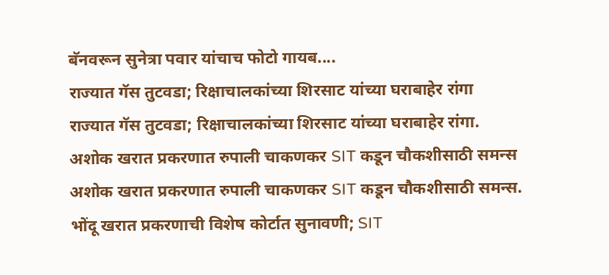बॅनवरून सुनेत्रा पवार यांचाच फोटो गायब....
राज्यात गॅस तुटवडा; रिक्षाचालकांच्या शिरसाट यांच्या घराबाहेर रांगा
राज्यात गॅस तुटवडा; रिक्षाचालकांच्या शिरसाट यांच्या घराबाहेर रांगा.
अशोक खरात प्रकरणात रुपाली चाकणकर SIT कडून चौकशीसाठी समन्स
अशोक खरात प्रकरणात रुपाली चाकणकर SIT कडून चौकशीसाठी समन्स.
भोंदू खरात प्रकरणाची विशेष कोर्टात सुनावणी; SIT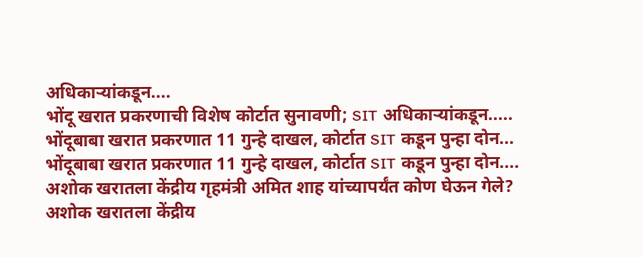अधिकाऱ्यांकडून....
भोंदू खरात प्रकरणाची विशेष कोर्टात सुनावणी; SIT अधिकाऱ्यांकडून.....
भोंदूबाबा खरात प्रकरणात 11 गुन्हे दाखल, कोर्टात SIT कडून पुन्हा दोन...
भोंदूबाबा खरात प्रकरणात 11 गुन्हे दाखल, कोर्टात SIT कडून पुन्हा दोन....
अशोक खरातला केंद्रीय गृहमंत्री अमित शाह यांच्यापर्यंत कोण घेऊन गेले?
अशोक खरातला केंद्रीय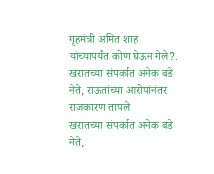गृहमंत्री अमित शाह यांच्यापर्यंत कोण घेऊन गेले?.
खरातच्या संपर्कात अनेक बडे नेते, राऊतांच्या आरोपांनंतर राजकारण तापले
खरातच्या संपर्कात अनेक बडे नेते,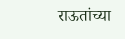राऊतांच्या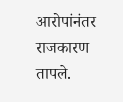आरोपांनंतर राजकारण तापले.